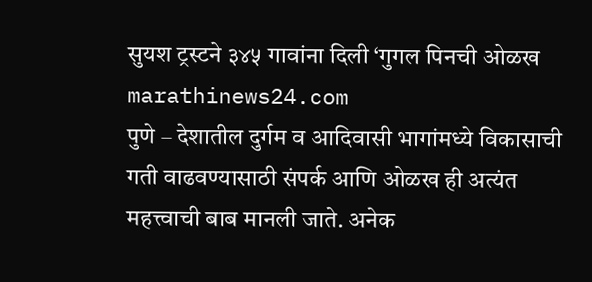सुयश ट्रस्टने ३४५ गावांना दिली ‘गुगल पिनची ओळख
marathinews24.com
पुणे – देशातील दुर्गम व आदिवासी भागांमध्ये विकासाची गती वाढवण्यासाठी संपर्क आणि ओळख ही अत्यंत महत्त्वाची बाब मानली जाते. अनेक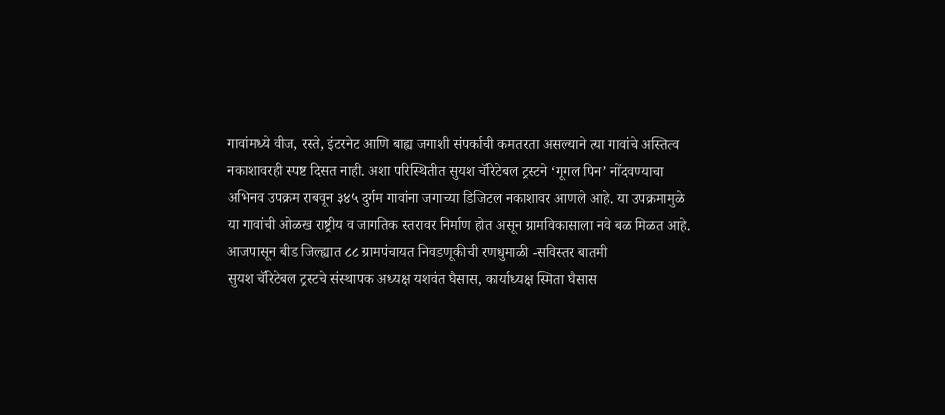गावांमध्ये वीज, रस्ते, इंटरनेट आणि बाह्य जगाशी संपर्काची कमतरता असल्याने त्या गावांचे अस्तित्व नकाशावरही स्पष्ट दिसत नाही. अशा परिस्थितीत सुयश चॅरिटेबल ट्रस्टने ‘गूगल पिन’ नोंदवण्याचा अभिनव उपक्रम राबवून ३४५ दुर्गम गावांना जगाच्या डिजिटल नकाशावर आणले आहे. या उपक्रमामुळे या गावांची ओळख राष्ट्रीय व जागतिक स्तरावर निर्माण होत असून ग्रामविकासाला नवे बळ मिळत आहे.
आजपासून बीड जिल्ह्यात ८८ ग्रामपंचायत निवडणूकीची रणधुमाळी -सविस्तर बातमी
सुयश चॅरिटेबल ट्रस्टचे संस्थापक अध्यक्ष यशवंत घैसास, कार्याध्यक्ष स्मिता घैसास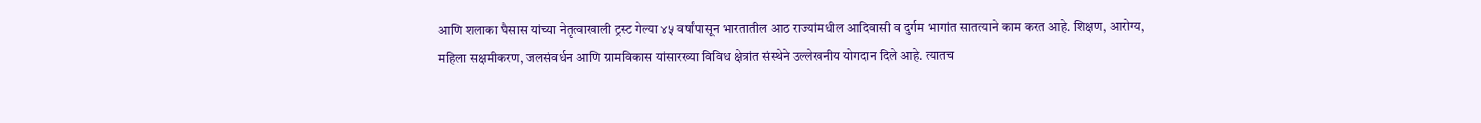आणि शलाका घैसास यांच्या नेतृत्वाखाली ट्रस्ट गेल्या ४५ वर्षांपासून भारतातील आठ राज्यांमधील आदिवासी व दुर्गम भागांत सातत्याने काम करत आहे. शिक्षण, आरोग्य, महिला सक्षमीकरण, जलसंवर्धन आणि ग्रामविकास यांसारख्या विविध क्षेत्रांत संस्थेने उल्लेखनीय योगदान दिले आहे. त्यातच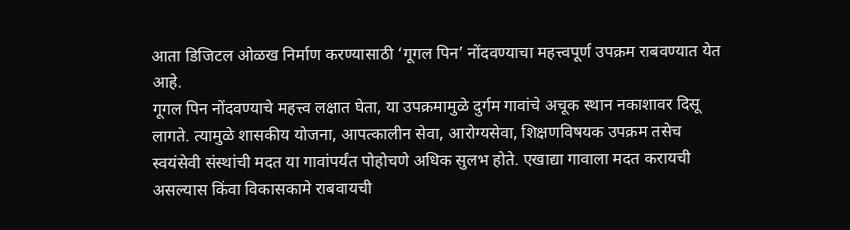आता डिजिटल ओळख निर्माण करण्यासाठी ‘गूगल पिन’ नोंदवण्याचा महत्त्वपूर्ण उपक्रम राबवण्यात येत आहे.
गूगल पिन नोंदवण्याचे महत्त्व लक्षात घेता, या उपक्रमामुळे दुर्गम गावांचे अचूक स्थान नकाशावर दिसू लागते. त्यामुळे शासकीय योजना, आपत्कालीन सेवा, आरोग्यसेवा, शिक्षणविषयक उपक्रम तसेच स्वयंसेवी संस्थांची मदत या गावांपर्यंत पोहोचणे अधिक सुलभ होते. एखाद्या गावाला मदत करायची असल्यास किंवा विकासकामे राबवायची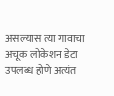असल्यास त्या गावाचा अचूक लोकेशन डेटा उपलब्ध होणे अत्यंत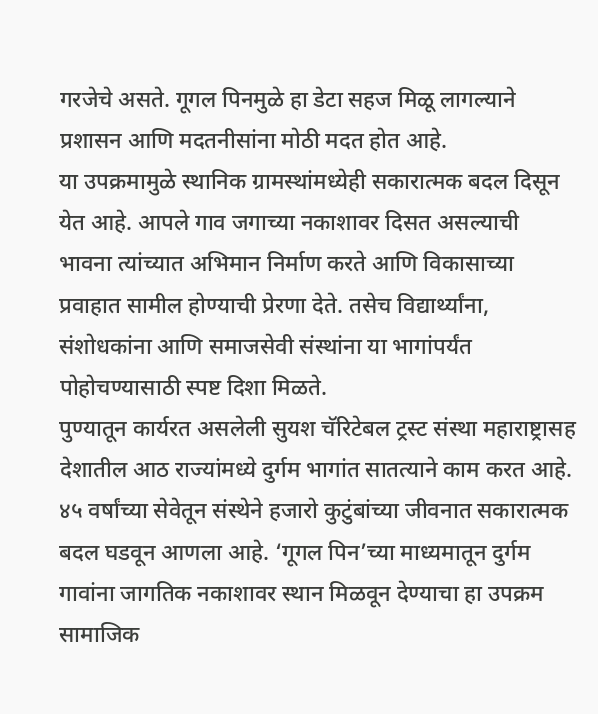गरजेचे असते. गूगल पिनमुळे हा डेटा सहज मिळू लागल्याने प्रशासन आणि मदतनीसांना मोठी मदत होत आहे.
या उपक्रमामुळे स्थानिक ग्रामस्थांमध्येही सकारात्मक बदल दिसून येत आहे. आपले गाव जगाच्या नकाशावर दिसत असल्याची भावना त्यांच्यात अभिमान निर्माण करते आणि विकासाच्या प्रवाहात सामील होण्याची प्रेरणा देते. तसेच विद्यार्थ्यांना, संशोधकांना आणि समाजसेवी संस्थांना या भागांपर्यंत पोहोचण्यासाठी स्पष्ट दिशा मिळते.
पुण्यातून कार्यरत असलेली सुयश चॅरिटेबल ट्रस्ट संस्था महाराष्ट्रासह देशातील आठ राज्यांमध्ये दुर्गम भागांत सातत्याने काम करत आहे. ४५ वर्षांच्या सेवेतून संस्थेने हजारो कुटुंबांच्या जीवनात सकारात्मक बदल घडवून आणला आहे. ‘गूगल पिन’च्या माध्यमातून दुर्गम गावांना जागतिक नकाशावर स्थान मिळवून देण्याचा हा उपक्रम सामाजिक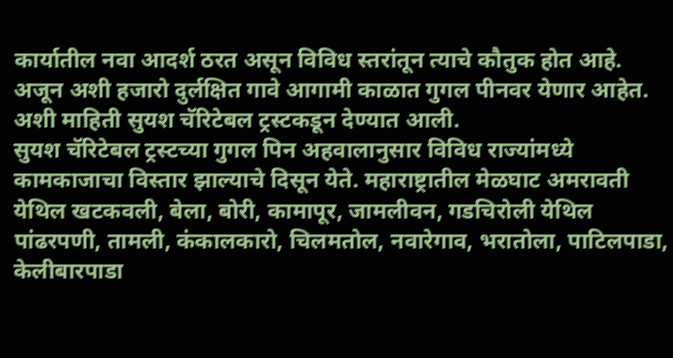कार्यातील नवा आदर्श ठरत असून विविध स्तरांतून त्याचे कौतुक होत आहे. अजून अशी हजारो दुर्लक्षित गावे आगामी काळात गुगल पीनवर येणार आहेत. अशी माहिती सुयश चॅरिटेबल ट्रस्टकडून देण्यात आली.
सुयश चॅरिटेबल ट्रस्टच्या गुगल पिन अहवालानुसार विविध राज्यांमध्ये कामकाजाचा विस्तार झाल्याचे दिसून येते. महाराष्ट्रातील मेळघाट अमरावती येथिल खटकवली, बेला, बोरी, कामापूर, जामलीवन, गडचिरोली येथिल पांढरपणी, तामली, कंकालकारो, चिलमतोल, नवारेगाव, भरातोला, पाटिलपाडा, केलीबारपाडा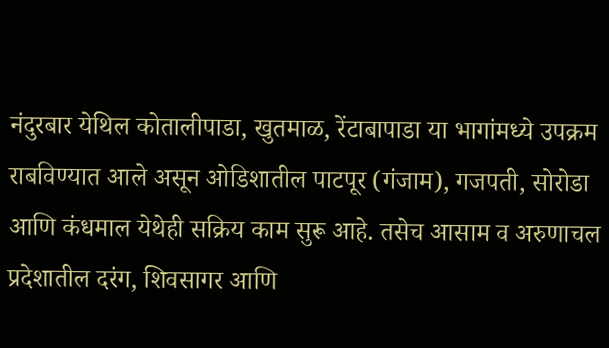नंदुरबार येथिल कोतालीपाडा, खुतमाळ, रेंटाबापाडा या भागांमध्ये उपक्रम राबविण्यात आले असून ओडिशातील पाटपूर (गंजाम), गजपती, सोरोडा आणि कंधमाल येथेही सक्रिय काम सुरू आहे. तसेच आसाम व अरुणाचल प्रदेशातील दरंग, शिवसागर आणि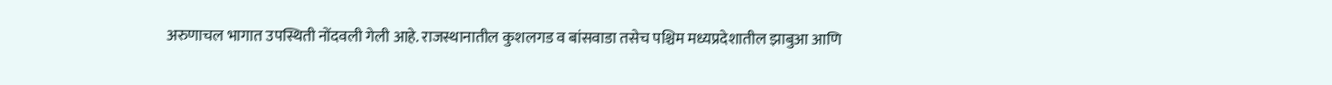अरुणाचल भागात उपस्थिती नोंदवली गेली आहे. राजस्थानातील कुशलगड व बांसवाडा तसेच पश्चिम मध्यप्रदेशातील झाबुआ आणि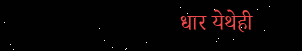धार येथेही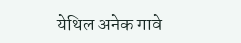येथिल अनेक गावे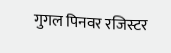गुगल पिनवर रजिस्टर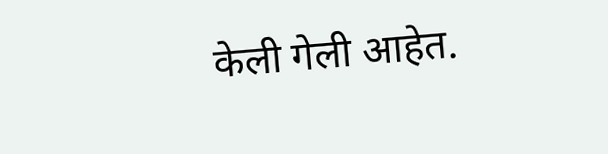केली गेली आहेत.